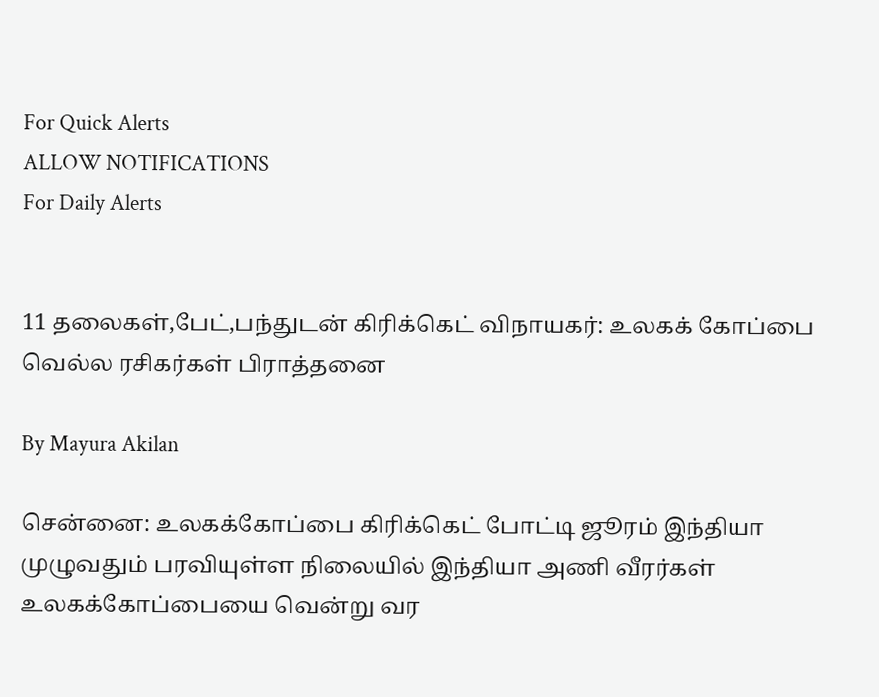For Quick Alerts
ALLOW NOTIFICATIONS
For Daily Alerts


11 தலைகள்,பேட்,பந்துடன் கிரிக்கெட் விநாயகர்: உலகக் கோப்பை வெல்ல ரசிகர்கள் பிராத்தனை

By Mayura Akilan

சென்னை: உலகக்கோப்பை கிரிக்கெட் போட்டி ஜூரம் இந்தியா முழுவதும் பரவியுள்ள நிலையில் இந்தியா அணி வீரர்கள் உலகக்கோப்பையை வென்று வர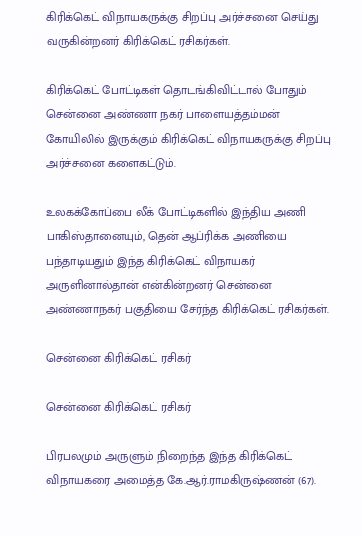கிரிக்கெட் விநாயகருக்கு சிறப்பு அர்ச்சனை செய்து வருகின்றனர் கிரிக்கெட் ரசிகர்கள்.

கிரிக்கெட் போட்டிகள் தொடங்கிவிட்டால் போதும் சென்னை அண்ணா நகர் பாளையத்தம்மன் கோயிலில் இருக்கும் கிரிக்கெட் விநாயகருக்கு சிறப்பு அர்ச்சனை களைகட்டும்.

உலகக்கோப்பை லீக் போட்டிகளில் இந்திய அணி பாகிஸ்தானையும், தென் ஆப்ரிக்க அணியை பந்தாடியதும் இந்த கிரிக்கெட் விநாயகர் அருளினால்தான் என்கின்றனர் சென்னை அண்ணாநகர் பகுதியை சேர்ந்த கிரிக்கெட் ரசிகர்கள்.

சென்னை கிரிக்கெட் ரசிகர்

சென்னை கிரிக்கெட் ரசிகர்

பிரபலமும் அருளும் நிறைந்த இந்த கிரிக்கெட் விநாயகரை அமைத்த கே.ஆர்.ராமகிருஷ்ணன் (67).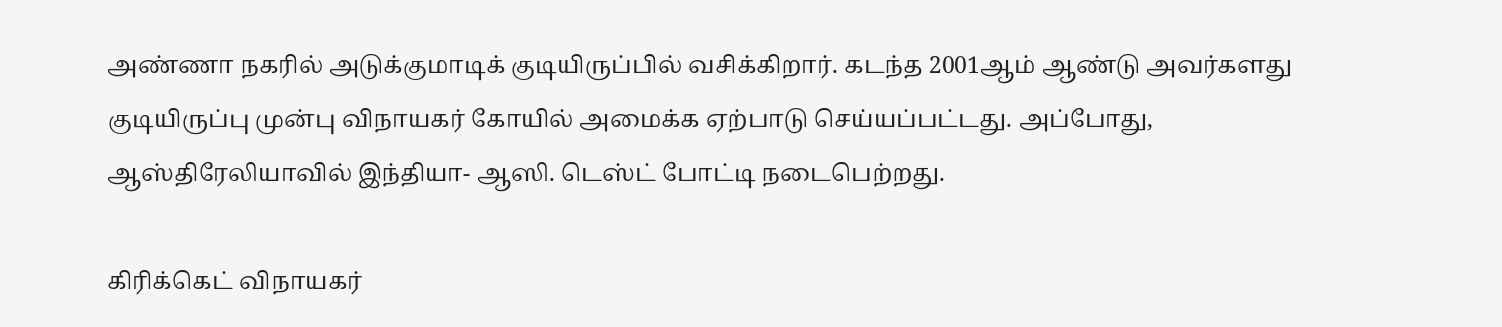அண்ணா நகரில் அடுக்குமாடிக் குடியிருப்பில் வசிக்கிறார். கடந்த 2001ஆம் ஆண்டு அவர்களது குடியிருப்பு முன்பு விநாயகர் கோயில் அமைக்க ஏற்பாடு செய்யப்பட்டது. அப்போது, ஆஸ்திரேலியாவில் இந்தியா- ஆஸி. டெஸ்ட் போட்டி நடைபெற்றது.

கிரிக்கெட் விநாயகர்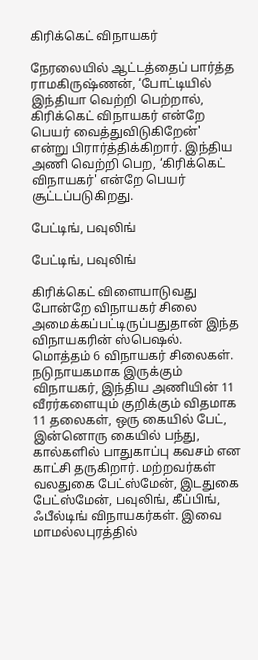கிரிக்கெட் விநாயகர்

நேரலையில் ஆட்டத்தைப் பார்த்த ராமகிருஷ்ணன், ‘போட்டியில் இந்தியா வெற்றி பெற்றால், கிரிக்கெட் விநாயகர் என்றே பெயர் வைத்துவிடுகிறேன்' என்று பிரார்த்திக்கிறார். இந்திய அணி வெற்றி பெற, ‘கிரிக்கெட் விநாயகர்' என்றே பெயர் சூட்டப்படுகிறது.

பேட்டிங், பவுலிங்

பேட்டிங், பவுலிங்

கிரிக்கெட் விளையாடுவது போன்றே விநாயகர் சிலை அமைக்கப்பட்டிருப்பதுதான் இந்த விநாயகரின் ஸ்பெஷல். மொத்தம் 6 விநாயகர் சிலைகள். நடுநாயகமாக இருக்கும் விநாயகர், இந்திய அணியின் 11 வீரர்களையும் குறிக்கும் விதமாக 11 தலைகள், ஒரு கையில் பேட், இன்னொரு கையில் பந்து, கால்களில் பாதுகாப்பு கவசம் என காட்சி தருகிறார். மற்றவர்கள் வலதுகை பேட்ஸ்மேன், இடதுகை பேட்ஸ்மேன், பவுலிங், கீப்பிங், ஃபீல்டிங் விநாயகர்கள். இவை மாமல்லபுரத்தில்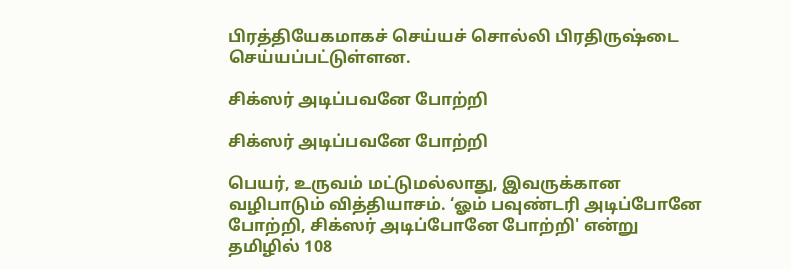பிரத்தியேகமாகச் செய்யச் சொல்லி பிரதிருஷ்டை செய்யப்பட்டுள்ளன.

சிக்ஸர் அடிப்பவனே போற்றி

சிக்ஸர் அடிப்பவனே போற்றி

பெயர், உருவம் மட்டுமல்லாது, இவருக்கான வழிபாடும் வித்தியாசம். ‘ஓம் பவுண்டரி அடிப்போனே போற்றி, சிக்ஸர் அடிப்போனே போற்றி' என்று தமிழில் 108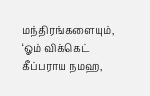மந்திரங்களையும், ‘ஓம் விக்கெட் கீப்பராய நமஹ,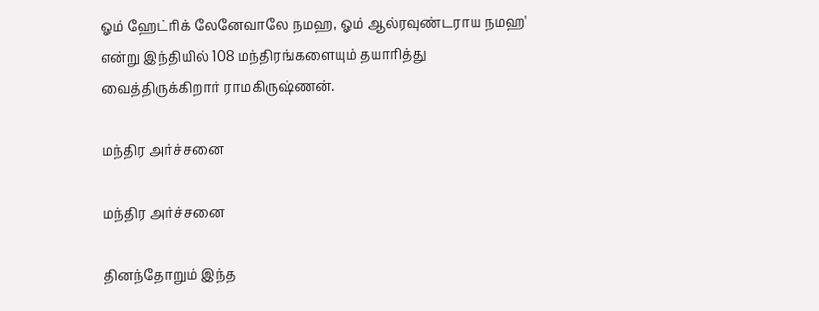ஓம் ஹேட்ரிக் லேனேவாலே நமஹ, ஓம் ஆல்ரவுண்டராய நமஹ' என்று இந்தியில் 108 மந்திரங்களையும் தயாரித்து வைத்திருக்கிறார் ராமகிருஷ்ணன்.

மந்திர அர்ச்சனை

மந்திர அர்ச்சனை

தினந்தோறும் இந்த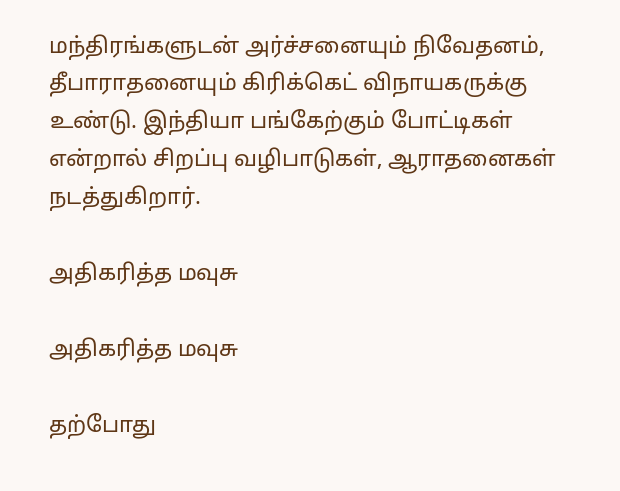மந்திரங்களுடன் அர்ச்சனையும் நிவேதனம், தீபாராதனையும் கிரிக்கெட் விநாயகருக்கு உண்டு. இந்தியா பங்கேற்கும் போட்டிகள் என்றால் சிறப்பு வழிபாடுகள், ஆராதனைகள் நடத்துகிறார்.

அதிகரித்த மவுசு

அதிகரித்த மவுசு

தற்போது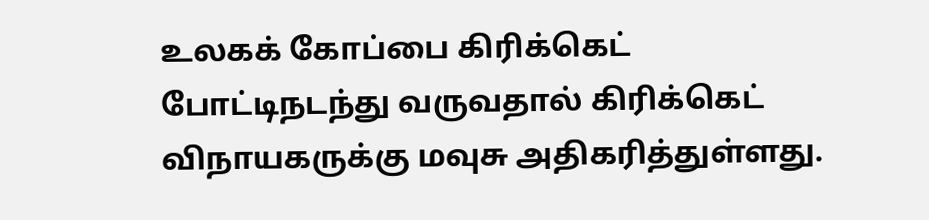உலகக் கோப்பை கிரிக்கெட் போட்டிநடந்து வருவதால் கிரிக்கெட் விநாயகருக்கு மவுசு அதிகரித்துள்ளது.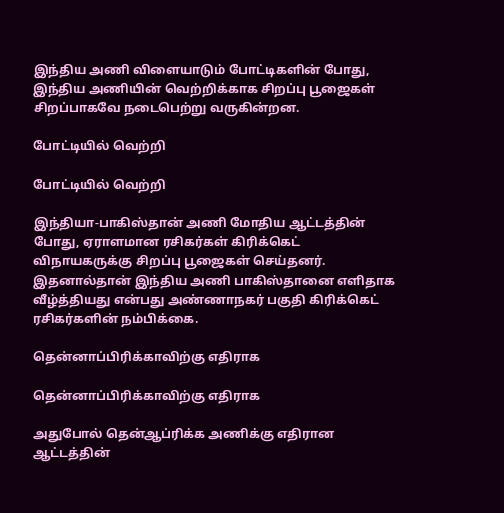இந்திய அணி விளையாடும் போட்டிகளின் போது, இந்திய அணியின் வெற்றிக்காக சிறப்பு பூஜைகள் சிறப்பாகவே நடைபெற்று வருகின்றன.

போட்டியில் வெற்றி

போட்டியில் வெற்றி

இந்தியா-பாகிஸ்தான் அணி மோதிய ஆட்டத்தின் போது, ஏராளமான ரசிகர்கள் கிரிக்கெட் விநாயகருக்கு சிறப்பு பூஜைகள் செய்தனர். இதனால்தான் இந்திய அணி பாகிஸ்தானை எளிதாக வீழ்த்தியது என்பது அண்ணாநகர் பகுதி கிரிக்கெட் ரசிகர்களின் நம்பிக்கை.

தென்னாப்பிரிக்காவிற்கு எதிராக

தென்னாப்பிரிக்காவிற்கு எதிராக

அதுபோல் தென்ஆப்ரிக்க அணிக்கு எதிரான ஆட்டத்தின்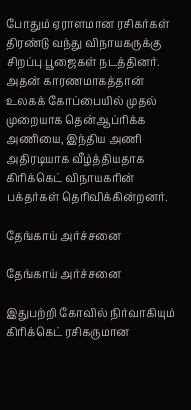போதும் ஏராளமான ரசிகர்கள் திரண்டு வந்து விநாயகருக்கு சிறப்பு பூஜைகள் நடத்தினர். அதன் காரணமாகத்தான் உலகக் கோப்பையில் முதல் முறையாக தென்ஆப்ரிக்க அணியை, இந்திய அணி அதிரடியாக வீழ்த்தியதாக கிரிக்கெட் விநாயகரின் பக்தர்கள் தெரிவிக்கின்றனர்.

தேங்காய் அர்ச்சனை

தேங்காய் அர்ச்சனை

இதுபற்றி கோவில் நிர்வாகியும் கிரிக்கெட் ரசிகருமான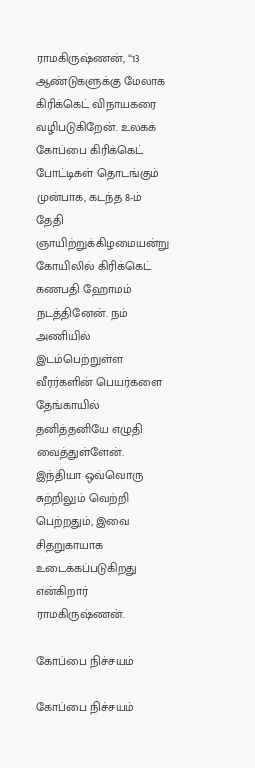ராமகிருஷ்ணன், ‘‘13 ஆண்டுகளுக்கு மேலாக கிரிக்கெட் விநாயகரை வழிபடுகிறேன். உலகக் கோப்பை கிரிக்கெட் போட்டிகள் தொடங்கும் முன்பாக, கடந்த 8-ம் தேதி ஞாயிற்றுக்கிழமையன்று கோயிலில் கிரிக்கெட் கணபதி ஹோமம் நடத்தினேன். நம் அணியில் இடம்பெற்றுள்ள வீரர்களின் பெயர்களை தேங்காயில் தனித்தனியே எழுதி வைத்துள்ளேன். இந்தியா ஒவ்வொரு சுற்றிலும் வெற்றி பெற்றதும், இவை சிதறுகாயாக உடைக்கப்படுகிறது என்கிறார் ராமகிருஷ்ணன்.

கோப்பை நிச்சயம்

கோப்பை நிச்சயம்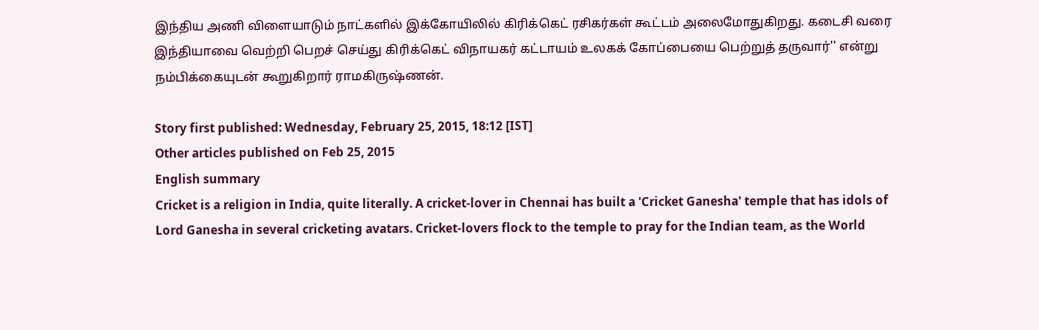இந்திய அணி விளையாடும் நாட்களில் இக்கோயிலில் கிரிக்கெட் ரசிகர்கள் கூட்டம் அலைமோதுகிறது. கடைசி வரை இந்தியாவை வெற்றி பெறச் செய்து கிரிக்கெட் விநாயகர் கட்டாயம் உலகக் கோப்பையை பெற்றுத் தருவார்'' என்று நம்பிக்கையுடன் கூறுகிறார் ராமகிருஷ்ணன்.

Story first published: Wednesday, February 25, 2015, 18:12 [IST]
Other articles published on Feb 25, 2015
English summary
Cricket is a religion in India, quite literally. A cricket-lover in Chennai has built a 'Cricket Ganesha' temple that has idols of Lord Ganesha in several cricketing avatars. Cricket-lovers flock to the temple to pray for the Indian team, as the World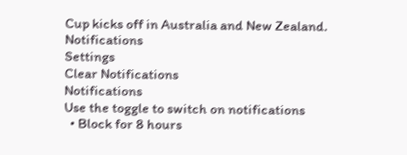Cup kicks off in Australia and New Zealand.
Notifications
Settings
Clear Notifications
Notifications
Use the toggle to switch on notifications
  • Block for 8 hours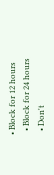• Block for 12 hours
  • Block for 24 hours
  • Don't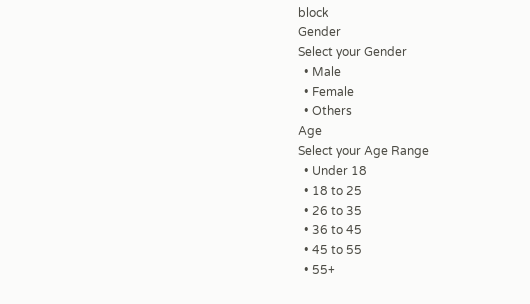block
Gender
Select your Gender
  • Male
  • Female
  • Others
Age
Select your Age Range
  • Under 18
  • 18 to 25
  • 26 to 35
  • 36 to 45
  • 45 to 55
  • 55+